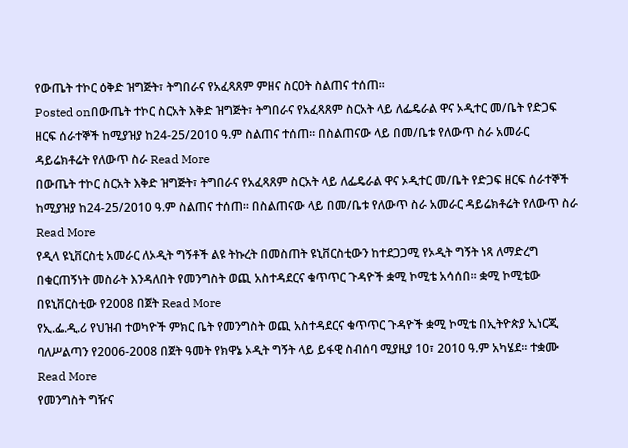የውጤት ተኮር ዕቅድ ዝግጅት፣ ትግበራና የአፈጻጸም ምዘና ስርዐት ስልጠና ተሰጠ፡፡
Posted onበውጤት ተኮር ስርአት እቅድ ዝግጅት፣ ትግበራና የአፈጻጸም ስርአት ላይ ለፌዴራል ዋና ኦዲተር መ/ቤት የድጋፍ ዘርፍ ሰራተኞች ከሚያዝያ ከ24-25/2010 ዓ.ም ስልጠና ተሰጠ፡፡ በስልጠናው ላይ በመ/ቤቱ የለውጥ ስራ አመራር ዳይሬክቶሬት የለውጥ ስራ Read More
በውጤት ተኮር ስርአት እቅድ ዝግጅት፣ ትግበራና የአፈጻጸም ስርአት ላይ ለፌዴራል ዋና ኦዲተር መ/ቤት የድጋፍ ዘርፍ ሰራተኞች ከሚያዝያ ከ24-25/2010 ዓ.ም ስልጠና ተሰጠ፡፡ በስልጠናው ላይ በመ/ቤቱ የለውጥ ስራ አመራር ዳይሬክቶሬት የለውጥ ስራ Read More
የዲላ ዩኒቨርስቲ አመራር ለኦዲት ግኝቶች ልዩ ትኩረት በመስጠት ዩኒቨርስቲውን ከተደጋጋሚ የኦዲት ግኝት ነጻ ለማድረግ በቁርጠኝነት መስራት እንዳለበት የመንግስት ወጪ አስተዳደርና ቁጥጥር ጉዳዮች ቋሚ ኮሚቴ አሳሰበ፡፡ ቋሚ ኮሚቴው በዩኒቨርስቲው የ2008 በጀት Read More
የኢ.ፌ.ዲ.ሪ የህዝብ ተወካዮች ምክር ቤት የመንግስት ወጪ አስተዳደርና ቁጥጥር ጉዳዮች ቋሚ ኮሚቴ በኢትዮጵያ ኢነርጂ ባለሥልጣን የ2006-2008 በጀት ዓመት የክዋኔ ኦዲት ግኝት ላይ ይፋዊ ስብሰባ ሚያዚያ 10፣ 2010 ዓ.ም አካሄደ፡፡ ተቋሙ Read More
የመንግስት ግዥና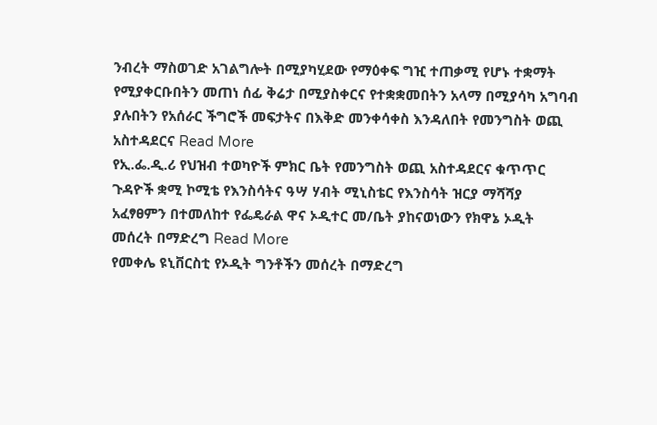ንብረት ማስወገድ አገልግሎት በሚያካሂደው የማዕቀፍ ግዢ ተጠቃሚ የሆኑ ተቋማት የሚያቀርቡበትን መጠነ ሰፊ ቅሬታ በሚያስቀርና የተቋቋመበትን አላማ በሚያሳካ አግባብ ያሉበትን የአሰራር ችግሮች መፍታትና በእቅድ መንቀሳቀስ እንዳለበት የመንግስት ወጪ አስተዳደርና Read More
የኢ.ፌ.ዲ.ሪ የህዝብ ተወካዮች ምክር ቤት የመንግስት ወጪ አስተዳደርና ቁጥጥር ጉዳዮች ቋሚ ኮሚቴ የእንስሳትና ዓሣ ሃብት ሚኒስቴር የእንስሳት ዝርያ ማሻሻያ አፈፃፀምን በተመለከተ የፌዴራል ዋና ኦዲተር መ/ቤት ያከናወነውን የክዋኔ ኦዲት መሰረት በማድረግ Read More
የመቀሌ ዩኒቨርስቲ የኦዲት ግንቶችን መሰረት በማድረግ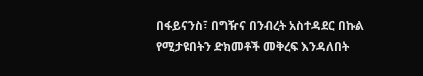በፋይናንስ፣ በግዥና በንብረት አስተዳደር በኩል የሚታዩበትን ድክመቶች መቅረፍ እንዳለበት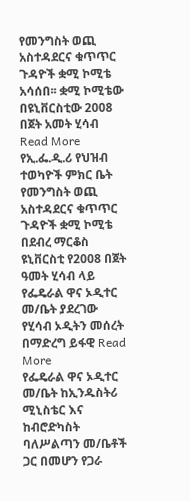የመንግስት ወጪ አስተዳደርና ቁጥጥር ጉዳዮች ቋሚ ኮሚቴ አሳሰበ፡፡ ቋሚ ኮሚቴው በዩኒቨርስቲው 2008 በጀት አመት ሂሳብ Read More
የኢ.ፌ.ዲ.ሪ የህዝብ ተወካዮች ምክር ቤት የመንግስት ወጪ አስተዳደርና ቁጥጥር ጉዳዮች ቋሚ ኮሚቴ በደብረ ማርቆስ ዩኒቨርስቲ የ2008 በጀት ዓመት ሂሳብ ላይ የፌዴራል ዋና ኦዲተር መ/ቤት ያደረገው የሂሳብ ኦዲትን መሰረት በማድረግ ይፋዊ Read More
የፌዴራል ዋና ኦዲተር መ/ቤት ከኢንዱስትሪ ሚኒስቴር እና ከብሮድካስት ባለሥልጣን መ/ቤቶች ጋር በመሆን የጋራ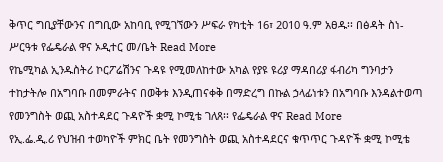ቅጥር ግቢያቸውንና በግቢው አከባቢ የሚገኘውን ሥፍራ የካቲት 16፣ 2010 ዓ.ም አፀዱ፡፡ በፅዳት ስነ-ሥርዓቱ የፌዴራል ዋና ኦዲተር መ/ቤት Read More
የኬሚካል ኢንዱስትሪ ኮርፖሬሽንና ጉዳዩ የሚመለከተው አካል የያዩ ዩሪያ ማዳበሪያ ፋብሪካ ግንባታን ተከታትሎ በአግባቡ በመምራትና በወቅቱ እንዲጠናቀቅ በማድረግ በኩል ኃላፊነቱን በአግባቡ እንዳልተወጣ የመንግስት ወጪ አስተዳደር ጉዳዮች ቋሚ ኮሚቴ ገለጸ፡፡ የፌዴራል ዋና Read More
የኢ.ፌ.ዲ.ሪ የህዝብ ተወካዮች ምክር ቤት የመንግስት ወጪ አስተዳደርና ቁጥጥር ጉዳዮች ቋሚ ኮሚቴ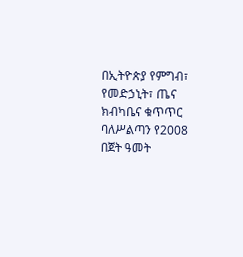በኢትዮጵያ የምግብ፣ የመድኃኒት፣ ጤና ክብካቤና ቁጥጥር ባለሥልጣን የ2008 በጀት ዓመት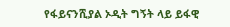የፋይናንሺያል ኦዲት ግኝት ላይ ይፋዊ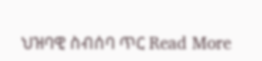ህዝባዊ ስብሰባ ጥር Read More